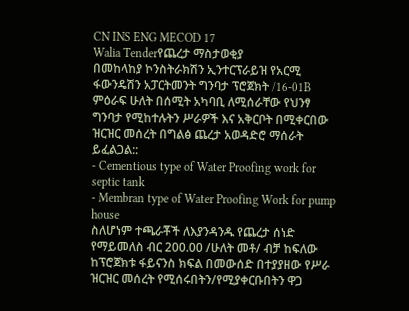CN INS ENG MECOD 17
Walia Tenderየጨረታ ማስታወቂያ
በመከላከያ ኮንስትራክሽን ኢንተርፕራይዝ የአርሚ ፋውንዴሽን አፓርትመንት ግንባታ ፕሮጀክት /16-01B ምዕራፍ ሁለት በሰሚት አካባቢ ለሚሰራቸው የህንፃ ግንባታ የሚከተሉትን ሥራዎች እና አቅርቦት በሚቀርበው ዝርዝር መሰረት በግልፅ ጨረታ አወዳድሮ ማሰራት ይፈልጋል::
- Cementious type of Water Proofing work for septic tank
- Membran type of Water Proofing Work for pump house
ስለሆነም ተጫራቾች ለእያንዳንዱ የጨረታ ሰነድ የማይመለስ ብር 200.00 /ሁለት መቶ/ ብቻ ከፍለው ከፕሮጀክቱ ፋይናንስ ክፍል በመውሰድ በተያያዘው የሥራ ዝርዝር መሰረት የሚሰሩበትን/የሚያቀርቡበትን ዋጋ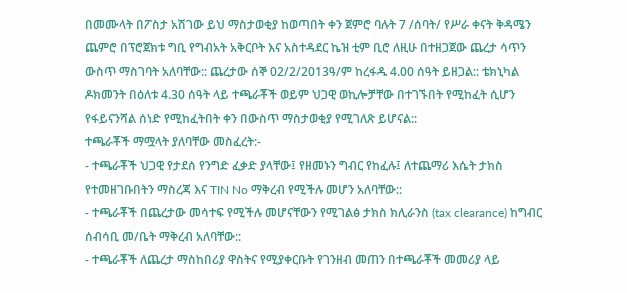በመሙላት በፖስታ አሽገው ይህ ማስታወቂያ ከወጣበት ቀን ጀምሮ ባሉት 7 /ሰባት/ የሥራ ቀናት ቅዳሜን ጨምሮ በፕሮጀክቱ ግቢ የግብአት አቅርቦት እና አስተዳደር ኬዝ ቲም ቢሮ ለዚሁ በተዘጋጀው ጨረታ ሳጥን ውስጥ ማስገባት አለባቸው:: ጨረታው ሰኞ 02/2/2013ዓ/ም ከረፋዱ 4.00 ሰዓት ይዘጋል:: ቴክኒካል ዶክመንት በዕለቱ 4.30 ሰዓት ላይ ተጫራቾች ወይም ህጋዊ ወኪሎቻቸው በተገኙበት የሚከፈት ሲሆን የፋይናንሻል ሰነድ የሚከፈትበት ቀን በውስጥ ማስታወቂያ የሚገለጽ ይሆናል::
ተጫራቾች ማሟላት ያለባቸው መስፈረት:-
- ተጫራቾች ህጋዊ የታደሰ የንግድ ፈቃድ ያላቸው፤ የዘመኑን ግብር የከፈሉ፤ ለተጨማሪ እሴት ታክስ የተመዘገቡበትን ማስረጃ እና TIN No ማቅረብ የሚችሉ መሆን አለባቸው::
- ተጫራቾች በጨረታው መሳተፍ የሚችሉ መሆናቸውን የሚገልፅ ታክስ ክሊራንስ (tax clearance) ከግብር ሰብሳቢ መ/ቤት ማቅረብ አለባቸው::
- ተጫራቾች ለጨረታ ማስከበሪያ ዋስትና የሚያቀርቡት የገንዘብ መጠን በተጫራቾች መመሪያ ላይ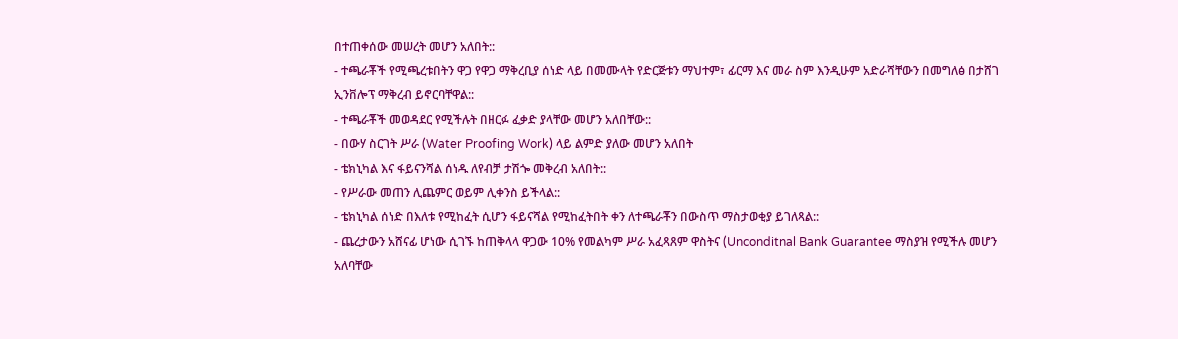በተጠቀሰው መሠረት መሆን አለበት::
- ተጫራቾች የሚጫረቱበትን ዋጋ የዋጋ ማቅረቢያ ሰነድ ላይ በመሙላት የድርጅቱን ማህተም፣ ፊርማ እና መራ ስም እንዲሁም አድራሻቸውን በመግለፅ በታሸገ ኢንቨሎፕ ማቅረብ ይኖርባቸዋል::
- ተጫራቾች መወዳደር የሚችሉት በዘርፉ ፈቃድ ያላቸው መሆን አለበቸው::
- በውሃ ስርገት ሥራ (Water Proofing Work) ላይ ልምድ ያለው መሆን አለበት
- ቴክኒካል እና ፋይናንሻል ሰነዱ ለየብቻ ታሽጐ መቅረብ አለበት::
- የሥራው መጠን ሊጨምር ወይም ሊቀንስ ይችላል::
- ቴክኒካል ሰነድ በእለቱ የሚከፈት ሲሆን ፋይናሻል የሚከፈትበት ቀን ለተጫራቾን በውስጥ ማስታወቂያ ይገለጻል::
- ጨረታውን አሸናፊ ሆነው ሲገኙ ከጠቅላላ ዋጋው 10% የመልካም ሥራ አፈጻጸም ዋስትና (Unconditnal Bank Guarantee ማስያዝ የሚችሉ መሆን አለባቸው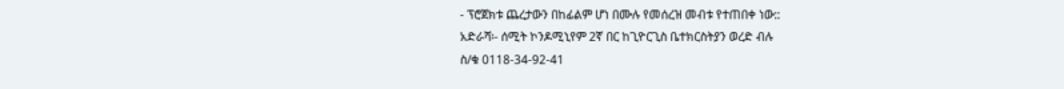- ፕሮጀክቱ ጨረታውን በከፊልም ሆነ በሙሉ የመሰረዝ መብቱ የተጠበቀ ነው::
አድራሻ፡- ሰሚት ኮንዶሚኒየም 2ኛ በር ከጊዮርጊስ ቤተክርስትያን ወረድ ብሉ
ስ/ቁ 0118-34-92-41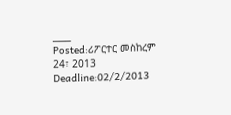___
Posted:ሪፖርተር መስከረም 24፣ 2013
Deadline:02/2/2013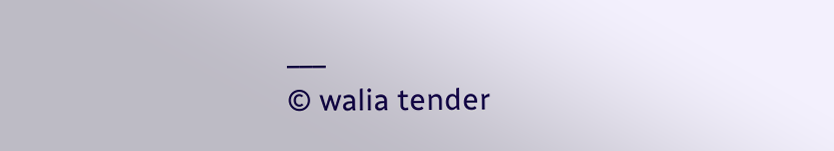___
© walia tender